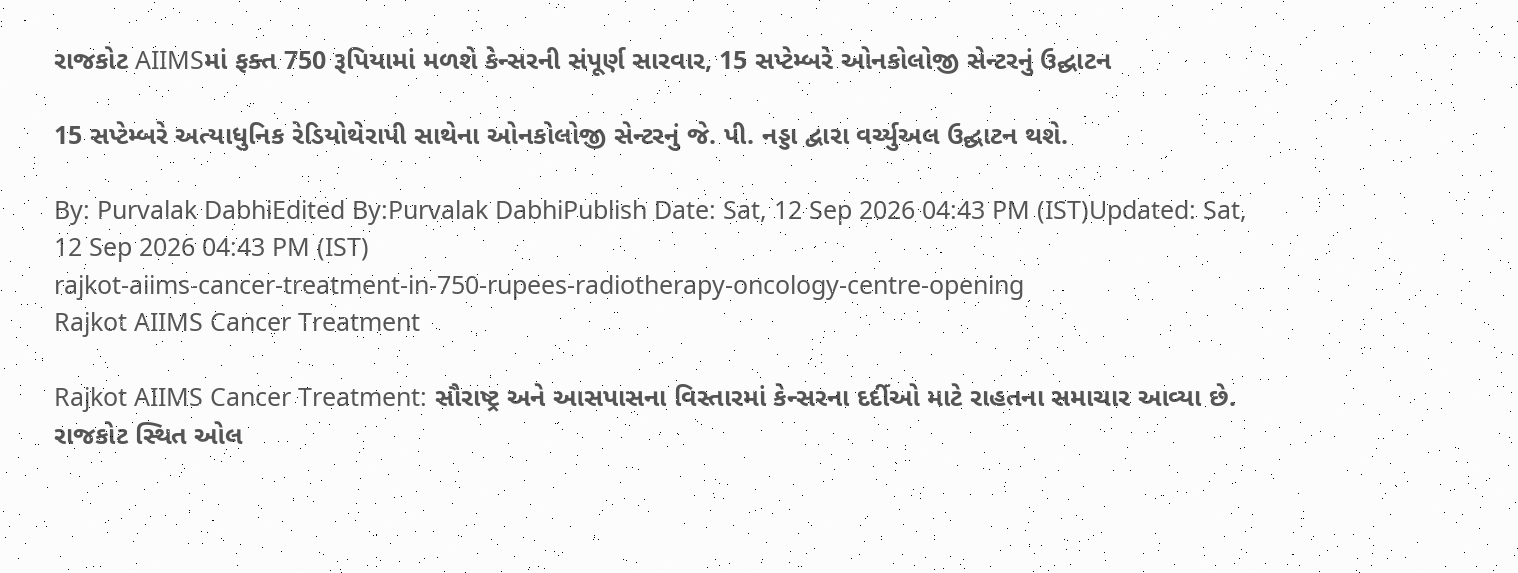રાજકોટ AIIMSમાં ફક્ત 750 રૂપિયામાં મળશે કેન્સરની સંપૂર્ણ સારવાર, 15 સપ્ટેમ્બરે ઓનકોલોજી સેન્ટરનું ઉદ્ઘાટન

15 સપ્ટેમ્બરે અત્યાધુનિક રેડિયોથેરાપી સાથેના ઓનકોલોજી સેન્ટરનું જે. પી. નડ્ડા દ્વારા વર્ચ્યુઅલ ઉદ્ઘાટન થશે.

By: Purvalak DabhiEdited By:Purvalak DabhiPublish Date: Sat, 12 Sep 2026 04:43 PM (IST)Updated: Sat, 12 Sep 2026 04:43 PM (IST)
rajkot-aiims-cancer-treatment-in-750-rupees-radiotherapy-oncology-centre-opening
Rajkot AIIMS Cancer Treatment

Rajkot AIIMS Cancer Treatment: સૌરાષ્ટ્ર અને આસપાસના વિસ્તારમાં કેન્સરના દર્દીઓ માટે રાહતના સમાચાર આવ્યા છે. રાજકોટ સ્થિત ઓલ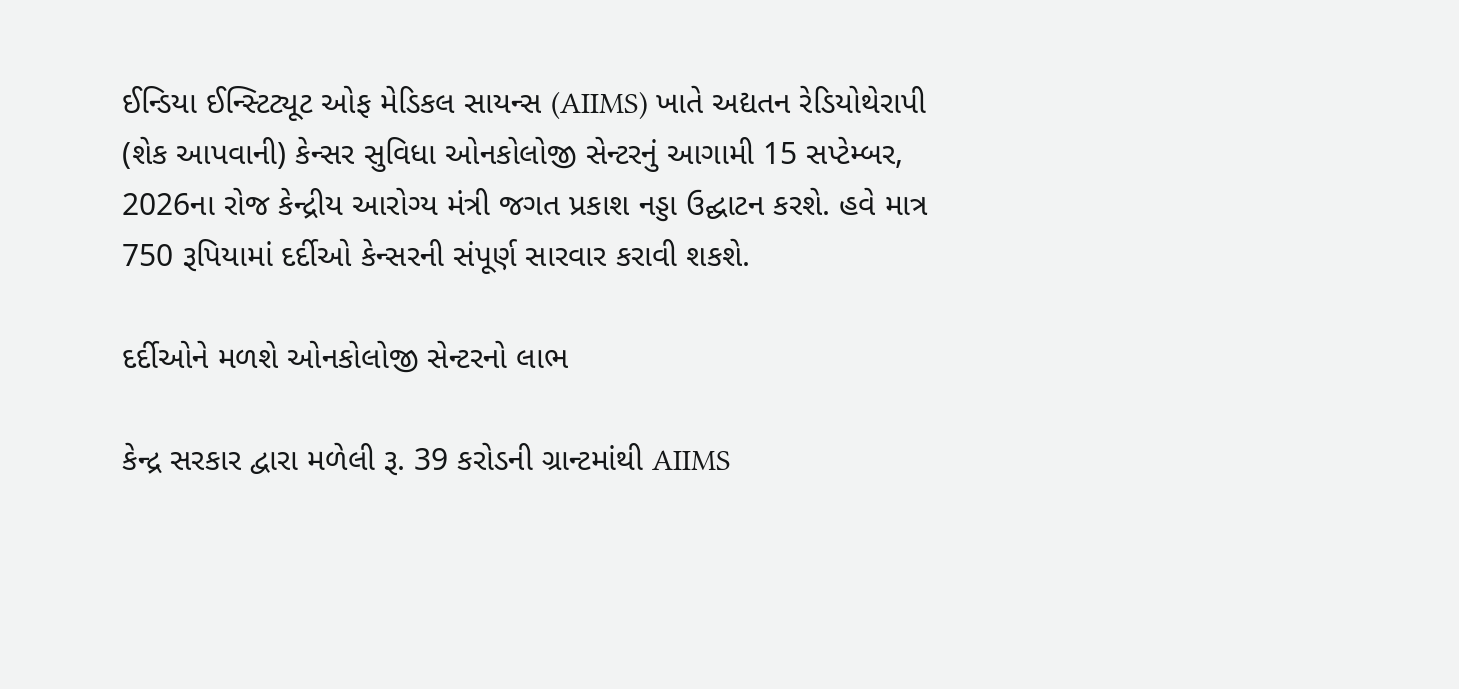ઈન્ડિયા ઈન્સ્ટિટ્યૂટ ઓફ મેડિકલ સાયન્સ (AIIMS) ખાતે અદ્યતન રેડિયોથેરાપી (શેક આપવાની) કેન્સર સુવિધા ઓનકોલોજી સેન્ટરનું આગામી 15 સપ્ટેમ્બર, 2026ના રોજ કેન્દ્રીય આરોગ્ય મંત્રી જગત પ્રકાશ નડ્ડા ઉદ્ઘાટન કરશે. હવે માત્ર 750 રૂપિયામાં દર્દીઓ કેન્સરની સંપૂર્ણ સારવાર કરાવી શકશે.

દર્દીઓને મળશે ઓનકોલોજી સેન્ટરનો લાભ

કેન્દ્ર સરકાર દ્વારા મળેલી રૂ. 39 કરોડની ગ્રાન્ટમાંથી AIIMS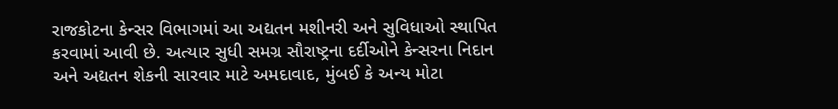રાજકોટના કેન્સર વિભાગમાં આ અદ્યતન મશીનરી અને સુવિધાઓ સ્થાપિત કરવામાં આવી છે. અત્યાર સુધી સમગ્ર સૌરાષ્ટ્રના દર્દીઓને કેન્સરના નિદાન અને અદ્યતન શેકની સારવાર માટે અમદાવાદ, મુંબઈ કે અન્ય મોટા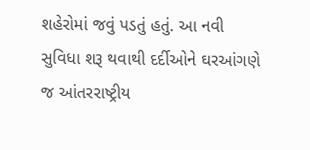શહેરોમાં જવું પડતું હતું. આ નવી સુવિધા શરૂ થવાથી દર્દીઓને ઘરઆંગણે જ આંતરરાષ્ટ્રીય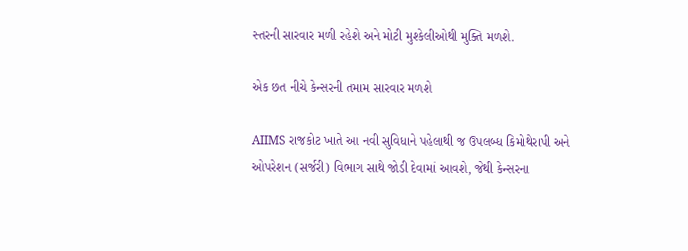સ્તરની સારવાર મળી રહેશે અને મોટી મુશ્કેલીઓથી મુક્તિ મળશે.

એક છત નીચે કેન્સરની તમામ સારવાર મળશે

AIIMS રાજકોટ ખાતે આ નવી સુવિધાને પહેલાથી જ ઉપલબ્ધ કિમોથેરાપી અને ઓપરેશન (સર્જરી) વિભાગ સાથે જોડી દેવામાં આવશે, જેથી કેન્સરના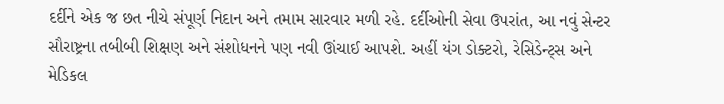દર્દીને એક જ છત નીચે સંપૂર્ણ નિદાન અને તમામ સારવાર મળી રહે. દર્દીઓની સેવા ઉપરાંત, આ નવું સેન્ટર સૌરાષ્ટ્રના તબીબી શિક્ષણ અને સંશોધનને પણ નવી ઊંચાઈ આપશે. અહીં યંગ ડોક્ટરો, રેસિડેન્ટ્સ અને મેડિકલ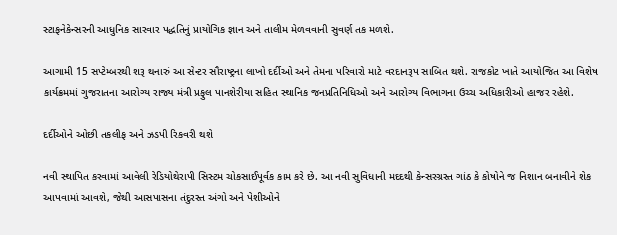સ્ટાફનેકેન્સરની આધુનિક સારવાર પદ્ધતિનું પ્રાયોગિક જ્ઞાન અને તાલીમ મેળવવાની સુવર્ણ તક મળશે.

આગામી 15 સપ્ટેમ્બરથી શરૂ થનારું આ સેન્ટર સૌરાષ્ટ્રના લાખો દર્દીઓ અને તેમના પરિવારો માટે વરદાનરૂપ સાબિત થશે. રાજકોટ ખાતે આયોજિત આ વિશેષ કાર્યક્રમમાં ગુજરાતના આરોગ્ય રાજ્ય મંત્રી પ્રફુલ પાનશેરીયા સહિત સ્થાનિક જનપ્રતિનિધિઓ અને આરોગ્ય વિભાગના ઉચ્ચ અધિકારીઓ હાજર રહેશે.

દર્દીઓને ઓછી તકલીફ અને ઝડપી રિકવરી થશે

નવી સ્થાપિત કરવામાં આવેલી રેડિયોથેરાપી સિસ્ટમ ચોકસાઈપૂર્વક કામ કરે છે. આ નવી સુવિધાની મદદથી કેન્સરગ્રસ્ત ગાંઠ કે કોષોને જ નિશાન બનાવીને શેક આપવામાં આવશે, જેથી આસપાસના તંદુરસ્ત અંગો અને પેશીઓને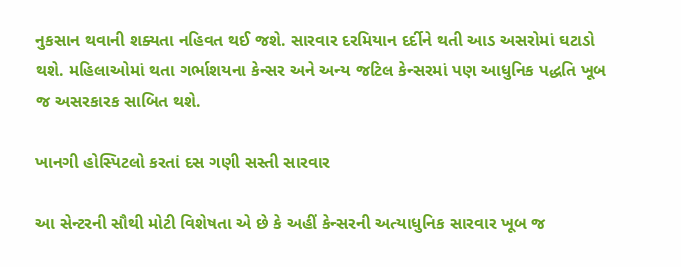નુકસાન થવાની શક્યતા નહિવત થઈ જશે. સારવાર દરમિયાન દર્દીને થતી આડ અસરોમાં ઘટાડો થશે. મહિલાઓમાં થતા ગર્ભાશયના કેન્સર અને અન્ય જટિલ કેન્સરમાં પણ આધુનિક પદ્ધતિ ખૂબ જ અસરકારક સાબિત થશે.

ખાનગી હોસ્પિટલો કરતાં દસ ગણી સસ્તી સારવાર

આ સેન્ટરની સૌથી મોટી વિશેષતા એ છે કે અહીં કેન્સરની અત્યાધુનિક સારવાર ખૂબ જ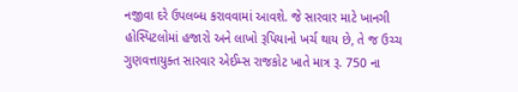નજીવા દરે ઉપલબ્ધ કરાવવામાં આવશે. જે સારવાર માટે ખાનગી હોસ્પિટલોમાં હજારો અને લાખો રૂપિયાનો ખર્ચ થાય છે, તે જ ઉચ્ચ ગુણવત્તાયુક્ત સારવાર એઈમ્સ રાજકોટ ખાતે માત્ર રૂ. 750 ના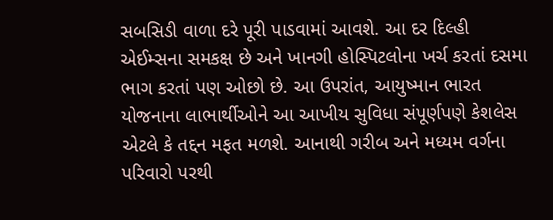સબસિડી વાળા દરે પૂરી પાડવામાં આવશે. આ દર દિલ્હી એઈમ્સના સમકક્ષ છે અને ખાનગી હોસ્પિટલોના ખર્ચ કરતાં દસમા ભાગ કરતાં પણ ઓછો છે. આ ઉપરાંત, આયુષ્માન ભારત યોજનાના લાભાર્થીઓને આ આખીય સુવિધા સંપૂર્ણપણે કેશલેસ એટલે કે તદ્દન મફત મળશે. આનાથી ગરીબ અને મધ્યમ વર્ગના પરિવારો પરથી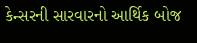કેન્સરની સારવારનો આર્થિક બોજ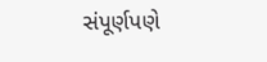સંપૂર્ણપણે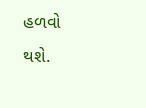હળવો થશે.